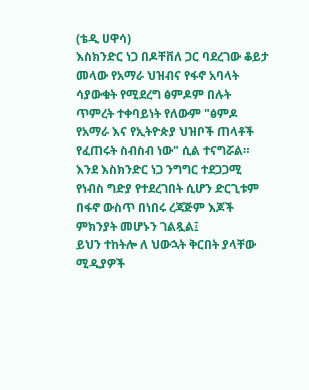(ቴዲ ሀዋሳ)
እስክንድር ነጋ በዶቸቨለ ጋር ባደረገው ቆይታ መላው የአማራ ህዝብና የፋኖ አባላት ሳያውቁት የሚደረግ ፅምዶም በሉት ጥምረት ተቀባይነት የለውም "ፅምዶ የአማራ እና የኢትዮጵያ ህዝቦች ጠላቶች የፈጠሩት ስብስብ ነው" ሲል ተናግሯል።
እንደ እስክንድር ነጋ ንግግር ተደጋጋሚ የነብስ ግድያ የተደረገበት ሲሆን ድርጊቱም በፋኖ ውስጥ በነበሩ ረጃጅም እጆች ምክንያት መሆኑን ገልጿል፤
ይህን ተከትሎ ለ ህውኋት ቅርበት ያላቸው ሚዲያዎች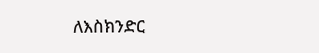ለእስክንድር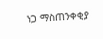ነጋ ማስጠንቀቂያ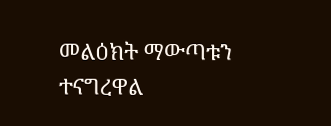መልዕክት ማውጣቱን ተናግረዋል